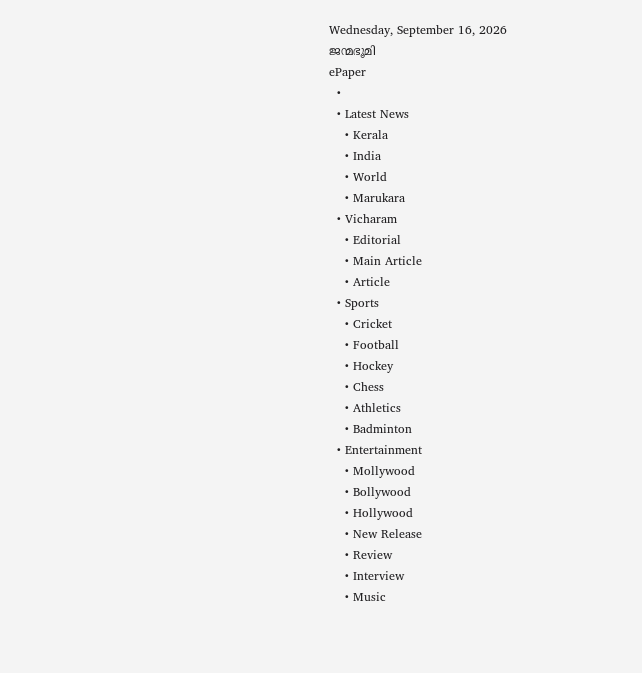Wednesday, September 16, 2026
ജന്മഭൂമി
ePaper
  •
  • Latest News
    • Kerala
    • India
    • World
    • Marukara
  • Vicharam
    • Editorial
    • Main Article
    • Article
  • Sports
    • Cricket
    • Football
    • Hockey
    • Chess
    • Athletics
    • Badminton
  • Entertainment
    • Mollywood
    • Bollywood
    • Hollywood
    • New Release
    • Review
    • Interview
    • Music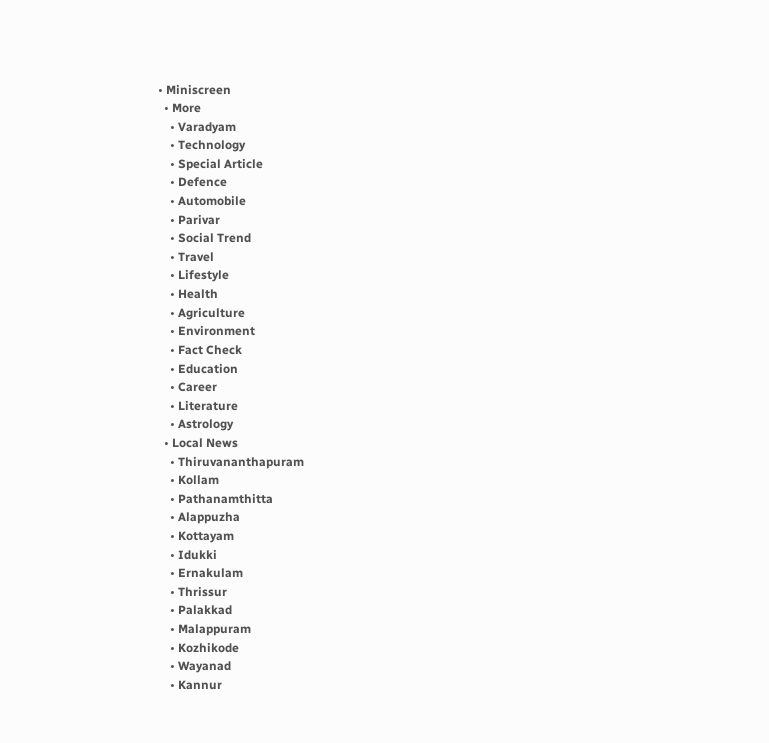• Miniscreen
  • More
    • Varadyam
    • Technology
    • Special Article
    • Defence
    • Automobile
    • Parivar
    • Social Trend
    • Travel
    • Lifestyle
    • Health
    • Agriculture
    • Environment
    • Fact Check
    • Education
    • Career
    • Literature
    • Astrology
  • Local News
    • Thiruvananthapuram
    • Kollam
    • Pathanamthitta
    • Alappuzha
    • Kottayam
    • Idukki
    • Ernakulam
    • Thrissur
    • Palakkad
    • Malappuram
    • Kozhikode
    • Wayanad
    • Kannur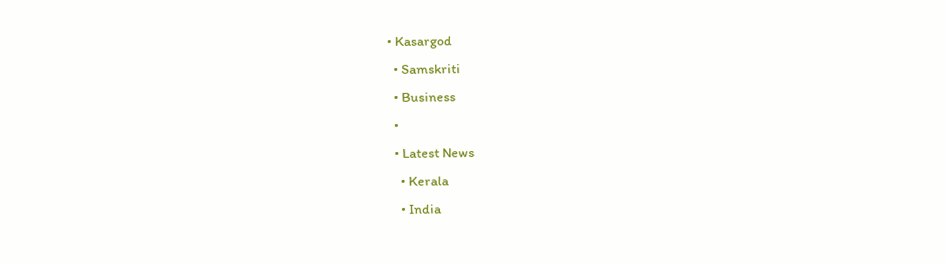• Kasargod
  • Samskriti
  • Business
  •
  • Latest News
    • Kerala
    • India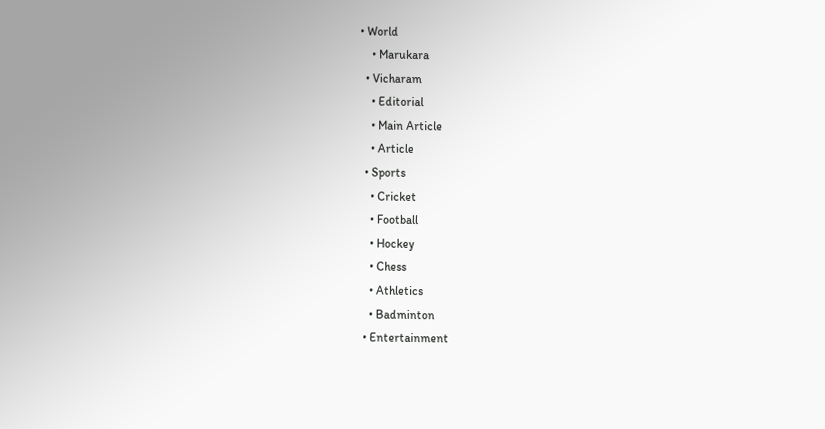• World
    • Marukara
  • Vicharam
    • Editorial
    • Main Article
    • Article
  • Sports
    • Cricket
    • Football
    • Hockey
    • Chess
    • Athletics
    • Badminton
  • Entertainment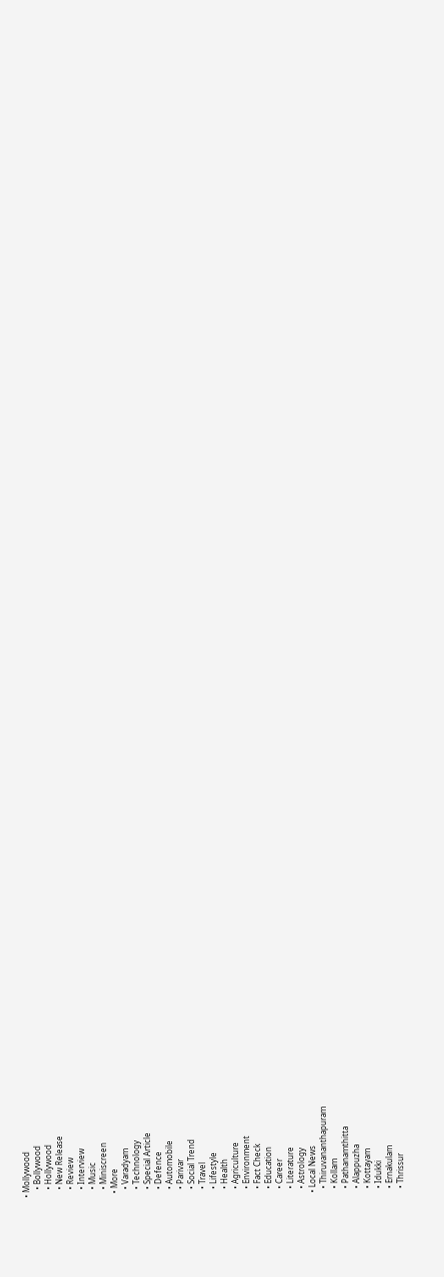• Mollywood
    • Bollywood
    • Hollywood
    • New Release
    • Review
    • Interview
    • Music
    • Miniscreen
  • More
    • Varadyam
    • Technology
    • Special Article
    • Defence
    • Automobile
    • Parivar
    • Social Trend
    • Travel
    • Lifestyle
    • Health
    • Agriculture
    • Environment
    • Fact Check
    • Education
    • Career
    • Literature
    • Astrology
  • Local News
    • Thiruvananthapuram
    • Kollam
    • Pathanamthitta
    • Alappuzha
    • Kottayam
    • Idukki
    • Ernakulam
    • Thrissur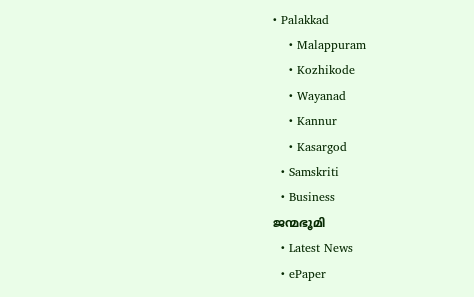• Palakkad
    • Malappuram
    • Kozhikode
    • Wayanad
    • Kannur
    • Kasargod
  • Samskriti
  • Business
ജന്മഭൂമി
  • Latest News
  • ePaper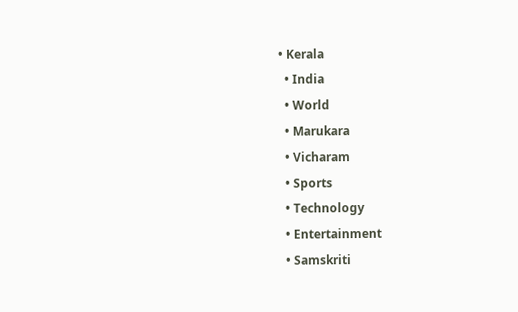• Kerala
  • India
  • World
  • Marukara
  • Vicharam
  • Sports
  • Technology
  • Entertainment
  • Samskriti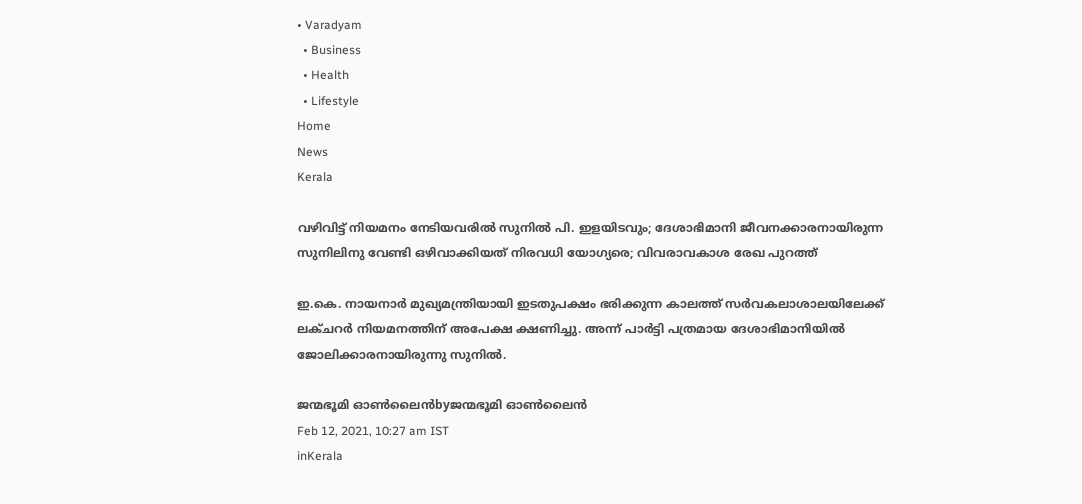• Varadyam
  • Business
  • Health
  • Lifestyle
Home
News
Kerala

വഴിവിട്ട് നിയമനം നേടിയവരില്‍ സുനില്‍ പി. ഇളയിടവും; ദേശാഭിമാനി ജീവനക്കാരനായിരുന്ന സുനിലിനു വേണ്ടി ഒഴിവാക്കിയത് നിരവധി യോഗ്യരെ; വിവരാവകാശ രേഖ പുറത്ത്

ഇ.കെ. നായനാര്‍ മുഖ്യമന്ത്രിയായി ഇടതുപക്ഷം ഭരിക്കുന്ന കാലത്ത് സര്‍വകലാശാലയിലേക്ക് ലക്ചറര്‍ നിയമനത്തിന് അപേക്ഷ ക്ഷണിച്ചു. അന്ന് പാര്‍ട്ടി പത്രമായ ദേശാഭിമാനിയില്‍ ജോലിക്കാരനായിരുന്നു സുനില്‍.

ജന്മഭൂമി ഓണ്‍ലൈന്‍byജന്മഭൂമി ഓണ്‍ലൈന്‍
Feb 12, 2021, 10:27 am IST
inKerala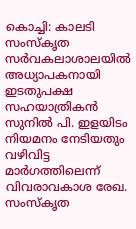കൊച്ചി: കാലടി സംസ്‌കൃത സര്‍വകലാശാലയില്‍ അധ്യാപകനായി ഇടതുപക്ഷ സഹയാത്രികന്‍ സുനില്‍ പി. ഇളയിടം നിയമനം നേടിയതും വഴിവിട്ട മാര്‍ഗത്തിലെന്ന് വിവരാവകാശ രേഖ. സംസ്‌കൃത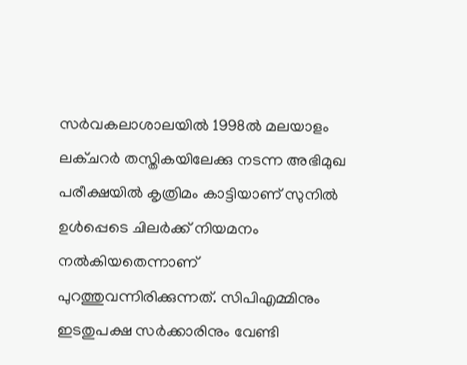സര്‍വകലാശാലയില്‍ 1998ല്‍ മലയാളം ലക്ചറര്‍ തസ്തികയിലേക്കു നടന്ന അഭിമുഖ പരീക്ഷയില്‍ കൃത്രിമം കാട്ടിയാണ് സുനില്‍ ഉള്‍പ്പെടെ ചിലര്‍ക്ക് നിയമനം നല്‍കിയതെന്നാണ് പുറത്തുവന്നിരിക്കുന്നത്. സിപിഎമ്മിനും ഇടതുപക്ഷ സര്‍ക്കാരിനും വേണ്ടി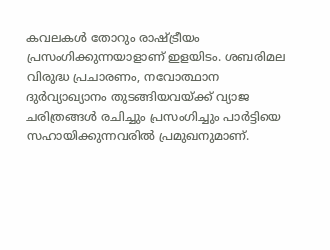കവലകള്‍ തോറും രാഷ്‌ട്രീയം പ്രസംഗിക്കുന്നയാളാണ് ഇളയിടം. ശബരിമല വിരുദ്ധ പ്രചാരണം, നവോത്ഥാന ദുര്‍വ്യാഖ്യാനം തുടങ്ങിയവയ്‌ക്ക് വ്യാജ ചരിത്രങ്ങള്‍ രചിച്ചും പ്രസംഗിച്ചും പാര്‍ട്ടിയെ സഹായിക്കുന്നവരില്‍ പ്രമുഖനുമാണ്.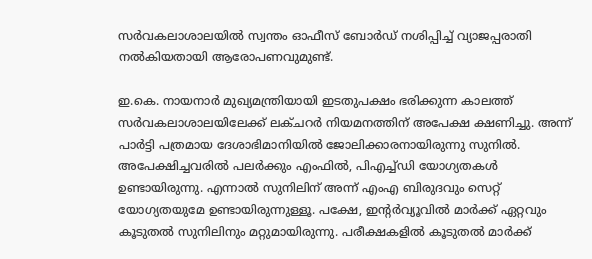സര്‍വകലാശാലയില്‍ സ്വന്തം ഓഫീസ് ബോര്‍ഡ് നശിപ്പിച്ച് വ്യാജപ്പരാതി നല്‍കിയതായി ആരോപണവുമുണ്ട്.

ഇ.കെ. നായനാര്‍ മുഖ്യമന്ത്രിയായി ഇടതുപക്ഷം ഭരിക്കുന്ന കാലത്ത് സര്‍വകലാശാലയിലേക്ക് ലക്ചറര്‍ നിയമനത്തിന് അപേക്ഷ ക്ഷണിച്ചു. അന്ന് പാര്‍ട്ടി പത്രമായ ദേശാഭിമാനിയില്‍ ജോലിക്കാരനായിരുന്നു സുനില്‍. അപേക്ഷിച്ചവരില്‍ പലര്‍ക്കും എംഫില്‍, പിഎച്ച്ഡി യോഗ്യതകള്‍ ഉണ്ടായിരുന്നു. എന്നാല്‍ സുനിലിന് അന്ന് എംഎ ബിരുദവും സെറ്റ് യോഗ്യതയുമേ ഉണ്ടായിരുന്നുള്ളൂ. പക്ഷേ, ഇന്റര്‍വ്യൂവില്‍ മാര്‍ക്ക് ഏറ്റവും കൂടുതല്‍ സുനിലിനും മറ്റുമായിരുന്നു. പരീക്ഷകളില്‍ കൂടുതല്‍ മാര്‍ക്ക്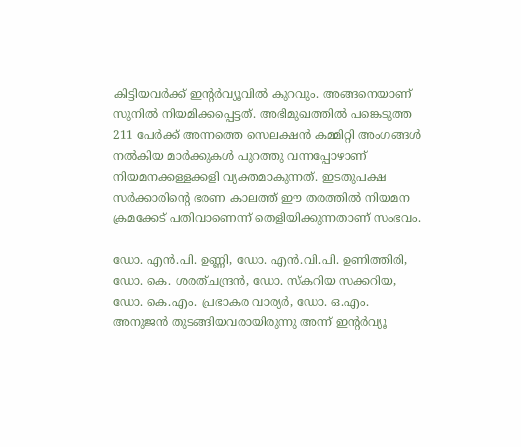കിട്ടിയവര്‍ക്ക് ഇന്റര്‍വ്യൂവില്‍ കുറവും. അങ്ങനെയാണ് സുനില്‍ നിയമിക്കപ്പെട്ടത്. അഭിമുഖത്തില്‍ പങ്കെടുത്ത 211 പേര്‍ക്ക് അന്നത്തെ സെലക്ഷന്‍ കമ്മിറ്റി അംഗങ്ങള്‍ നല്‍കിയ മാര്‍ക്കുകള്‍ പുറത്തു വന്നപ്പോഴാണ് നിയമനക്കള്ളക്കളി വ്യക്തമാകുന്നത്. ഇടതുപക്ഷ സര്‍ക്കാരിന്റെ ഭരണ കാലത്ത് ഈ തരത്തില്‍ നിയമന ക്രമക്കേട് പതിവാണെന്ന് തെളിയിക്കുന്നതാണ് സംഭവം.

ഡോ. എന്‍.പി. ഉണ്ണി, ഡോ. എന്‍.വി.പി. ഉണിത്തിരി, ഡോ. കെ. ശരത്ചന്ദ്രന്‍, ഡോ. സ്‌കറിയ സക്കറിയ, ഡോ. കെ.എം. പ്രഭാകര വാര്യര്‍, ഡോ. ഒ.എം. അനുജന്‍ തുടങ്ങിയവരായിരുന്നു അന്ന് ഇന്റര്‍വ്യൂ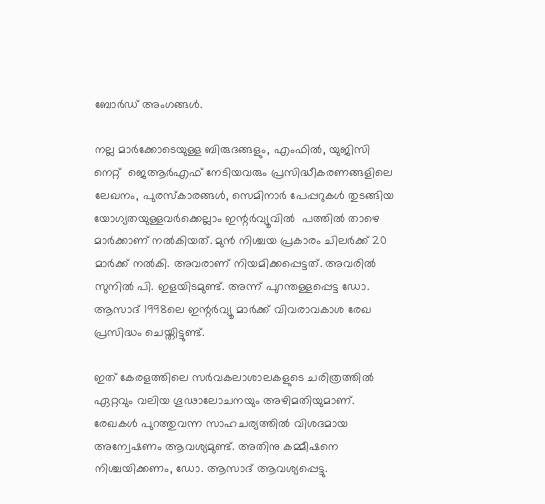ബോര്‍ഡ് അംഗങ്ങള്‍.

നല്ല മാര്‍ക്കോടെയുള്ള ബിരുദങ്ങളും, എംഫില്‍, യുജിസി നെറ്റ്  ജെആര്‍എഫ് നേടിയവരും പ്രസിദ്ധീകരണങ്ങളിലെ ലേഖനം, പുരസ്‌കാരങ്ങള്‍, സെമിനാര്‍ പേപ്പറുകള്‍ തുടങ്ങിയ യോഗ്യതയുള്ളവര്‍ക്കെല്ലാം ഇന്റര്‍വ്യൂവില്‍  പത്തില്‍ താഴെ മാര്‍ക്കാണ് നല്‍കിയത്. മുന്‍ നിശ്ചയ പ്രകാരം ചിലര്‍ക്ക് 20 മാര്‍ക്ക് നല്‍കി. അവരാണ് നിയമിക്കപ്പെട്ടത്. അവരില്‍ സുനില്‍ പി. ഇളയിടമുണ്ട്. അന്ന് പുറന്തള്ളപ്പെട്ട ഡോ. ആസാദ് 1998ലെ ഇന്റര്‍വ്യൂ മാര്‍ക്ക് വിവരാവകാശ രേഖ പ്രസിദ്ധം ചെയ്തിട്ടുണ്ട്.

ഇത് കേരളത്തിലെ സര്‍വകലാശാലകളുടെ ചരിത്രത്തില്‍ ഏറ്റവും വലിയ ഗൂഢാലോചനയും അഴിമതിയുമാണ്. രേഖകള്‍ പുറത്തുവന്ന സാഹചര്യത്തില്‍ വിശദമായ അന്വേഷണം ആവശ്യമുണ്ട്. അതിനു കമ്മീഷനെ നിശ്ചയിക്കണം, ഡോ. ആസാദ് ആവശ്യപ്പെട്ടു.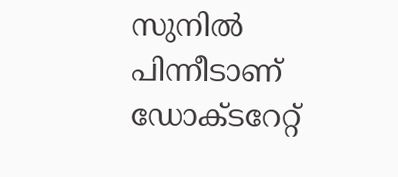സുനില്‍ പിന്നീടാണ് ഡോക്ടറേറ്റ്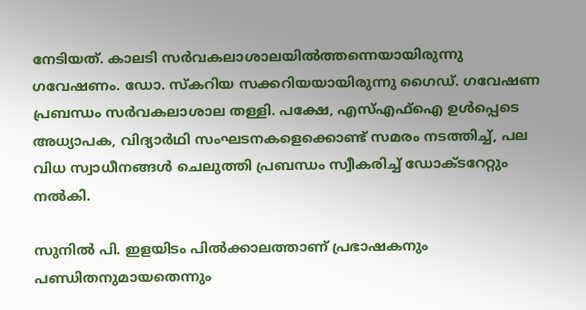നേടിയത്. കാലടി സര്‍വകലാശാലയില്‍ത്തന്നെയായിരുന്നു ഗവേഷണം. ഡോ. സ്‌കറിയ സക്കറിയയായിരുന്നു ഗൈഡ്. ഗവേഷണ പ്രബന്ധം സര്‍വകലാശാല തള്ളി. പക്ഷേ, എസ്എഫ്‌ഐ ഉള്‍പ്പെടെ അധ്യാപക, വിദ്യാര്‍ഥി സംഘടനകളെക്കൊണ്ട് സമരം നടത്തിച്ച്, പല വിധ സ്വാധീനങ്ങള്‍ ചെലുത്തി പ്രബന്ധം സ്വീകരിച്ച് ഡോക്ടറേറ്റും നല്‍കി.

സുനില്‍ പി. ഇളയിടം പില്‍ക്കാലത്താണ് പ്രഭാഷകനും പണ്ഡിതനുമായതെന്നും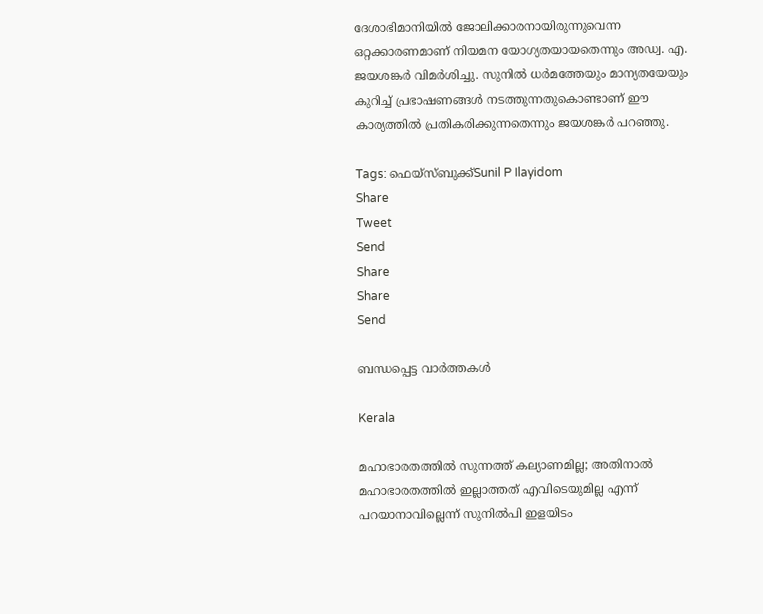ദേശാഭിമാനിയില്‍ ജോലിക്കാരനായിരുന്നുവെന്ന ഒറ്റക്കാരണമാണ് നിയമന യോഗ്യതയായതെന്നും അഡ്വ. എ. ജയശങ്കര്‍ വിമര്‍ശിച്ചു. സുനില്‍ ധര്‍മത്തേയും മാന്യതയേയും കുറിച്ച് പ്രഭാഷണങ്ങള്‍ നടത്തുന്നതുകൊണ്ടാണ് ഈ കാര്യത്തില്‍ പ്രതികരിക്കുന്നതെന്നും ജയശങ്കര്‍ പറഞ്ഞു.

Tags: ഫെയ്സ്ബുക്ക്Sunil P Ilayidom
Share
Tweet
Send
Share
Share
Send

ബന്ധപ്പെട്ട വാര്‍ത്തകള്‍

Kerala

മഹാഭാരതത്തില്‍ സുന്നത്ത് കല്യാണമില്ല; അതിനാല്‍ മഹാഭാരതത്തില്‍ ഇല്ലാത്തത് എവിടെയുമില്ല എന്ന് പറയാനാവില്ലെന്ന് സുനില്‍പി ഇളയിടം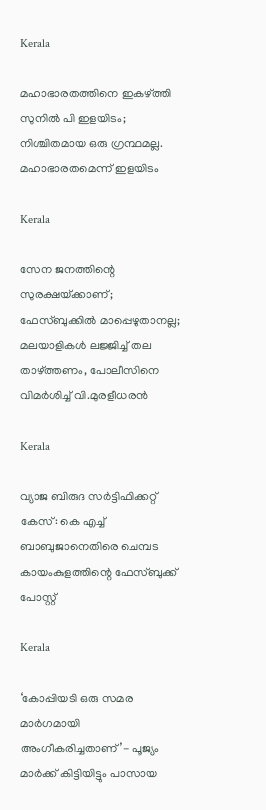Kerala

മഹാഭാരതത്തിനെ ഇകഴ്‌ത്തി സുനില്‍ പി ഇളയിടം; നിശ്ചിതമായ ഒരു ഗ്രന്ഥമല്ല. മഹാഭാരതമെന്ന് ഇളയിടം

Kerala

സേന ജനത്തിന്റെ സുരക്ഷയ്‌ക്കാണ്; ഫേസ്ബുക്കിൽ മാപ്പെഴുതാനല്ല; മലയാളികൾ ലജ്ജിച്ച് തല താഴ്‌ത്തണം, പോലീസിനെ വിമർശിച്ച് വി.മുരളീധരൻ

Kerala

വ്യാജ ബിരുദ സര്‍ട്ടിഫിക്കറ്റ് കേസ്: കെ എച്ച് ബാബുജാനെതിരെ ചെമ്പട കായംകുളത്തിന്റെ ഫേസ്ബുക്ക് പോസ്റ്റ്

Kerala

‘കോപ്പിയടി ഒരു സമര മാർഗമായി അംഗീകരിച്ചതാണ്’- പൂജ്യം മാര്‍ക്ക് കിട്ടിയിട്ടും പാസായ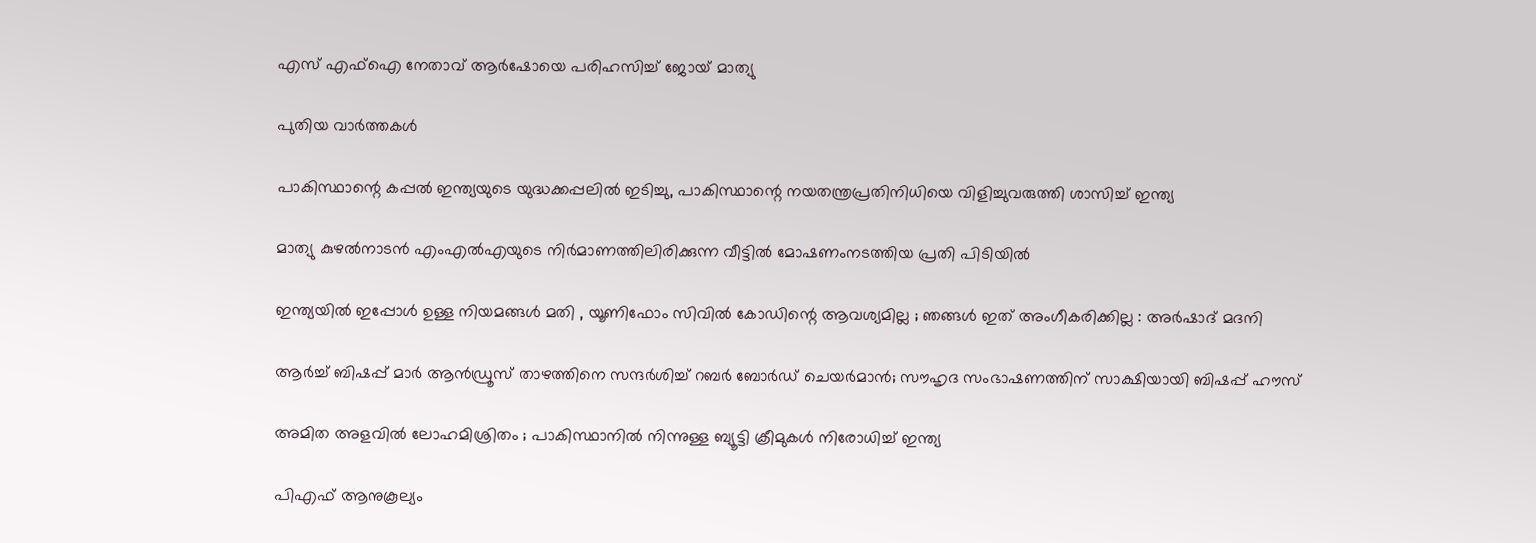എസ് എഫ്ഐ നേതാവ് ആര്‍ഷോയെ പരിഹസിച്ച് ജോയ് മാത്യു

പുതിയ വാര്‍ത്തകള്‍

പാകിസ്ഥാന്റെ കപ്പല്‍ ഇന്ത്യയുടെ യുദ്ധക്കപ്പലില്‍ ഇടിച്ചു, പാകിസ്ഥാന്റെ നയതന്ത്രപ്രതിനിധിയെ വിളിച്ചുവരുത്തി ശാസിച്ച് ഇന്ത്യ

മാത്യു കുഴല്‍നാടന്‍ എംഎല്‍എയുടെ നിര്‍മാണത്തിലിരിക്കുന്ന വീട്ടില്‍ മോഷണംനടത്തിയ പ്രതി പിടിയില്‍

ഇന്ത്യയിൽ ഇപ്പോൾ ഉള്ള നിയമങ്ങൾ മതി , യൂണിഫോം സിവിൽ കോഡിന്റെ ആവശ്യമില്ല ; ഞങ്ങൾ ഇത് അംഗീകരിക്കില്ല : അർഷാദ് മദനി

ആർച്ച് ബിഷപ്പ് മാർ ആൻഡ്രൂസ് താഴത്തിനെ സന്ദർശിച്ച് റബർ ബോർഡ് ചെയർമാൻ; സൗഹൃദ സംഭാഷണത്തിന് സാക്ഷിയായി ബിഷപ്പ് ഹൗസ്

അമിത അളവിൽ ലോഹമിശ്രിതം ; പാകിസ്ഥാനിൽ നിന്നുള്ള ബ്യൂട്ടി ക്രീമുകൾ നിരോധിച്ച് ഇന്ത്യ

പിഎഫ് ആനുകൂല്യം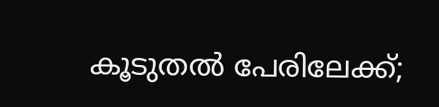കൂടുതൽ പേരിലേക്ക്;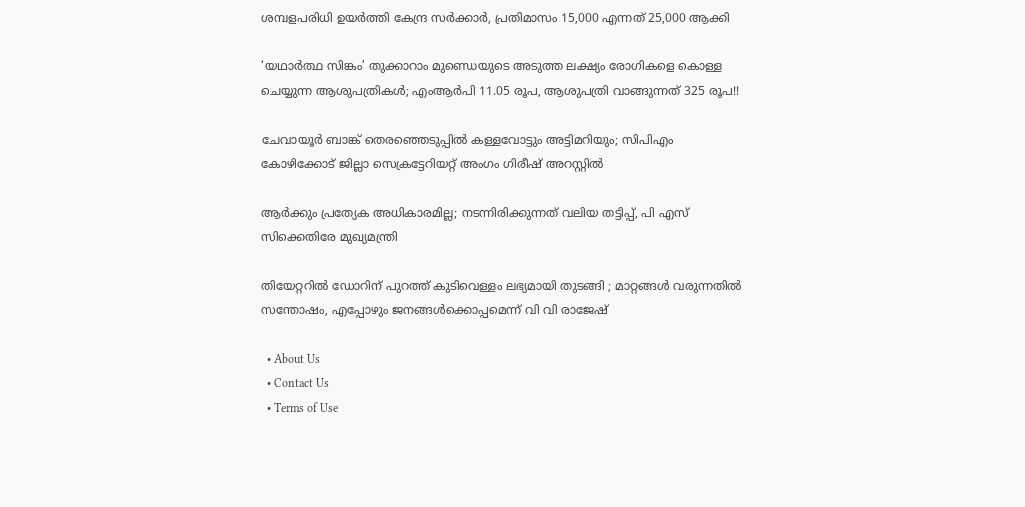ശമ്പളപരിധി ഉയർത്തി കേന്ദ്ര സർക്കാർ, പ്രതിമാസം 15,000 എന്നത് 25,000 ആക്കി

‘യഥാർത്ഥ സിങ്കം’ തുക്കാറാം മുണ്ഡെയുടെ അടുത്ത ലക്ഷ്യം രോഗികളെ കൊള്ള ചെയ്യുന്ന ആശുപത്രികൾ; എംആർപി 11.05 രൂപ, ആശുപത്രി വാങ്ങുന്നത് 325 രൂപ!!

ചേവായൂർ ബാങ്ക് തെരഞ്ഞെടുപ്പിൽ കള്ളവോട്ടും അട്ടിമറിയും; സിപിഎം കോഴിക്കോട് ജില്ലാ സെക്രട്ടേറിയറ്റ് അംഗം ഗിരീഷ് അറസ്റ്റിൽ

ആര്‍ക്കും പ്രത്യേക അധികാരമില്ല; നടന്നിരിക്കുന്നത് വലിയ തട്ടിപ്പ്, പി എസ് സിക്കെതിരേ മുഖ്യമന്ത്രി

തിയേറ്ററിൽ ഡോറിന് പുറത്ത് കുടിവെള്ളം ലഭ്യമായി തുടങ്ങി ; മാറ്റങ്ങൾ വരുന്നതിൽ സന്തോഷം, എപ്പോഴും ജനങ്ങൾക്കൊപ്പമെന്ന് വി വി രാജേഷ്

  • About Us
  • Contact Us
  • Terms of Use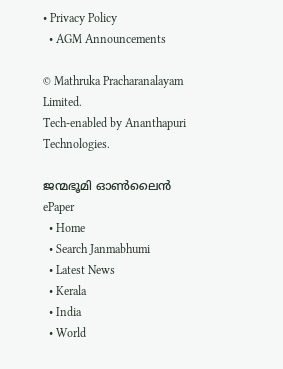• Privacy Policy
  • AGM Announcements

© Mathruka Pracharanalayam Limited.
Tech-enabled by Ananthapuri Technologies.

ജന്മഭൂമി ഓണ്‍ലൈന്‍
ePaper
  • Home
  • Search Janmabhumi
  • Latest News
  • Kerala
  • India
  • World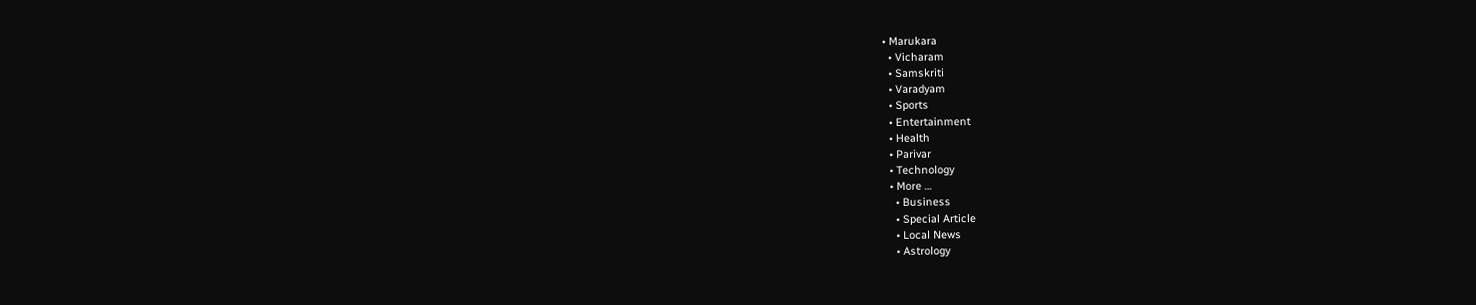• Marukara
  • Vicharam
  • Samskriti
  • Varadyam
  • Sports
  • Entertainment
  • Health
  • Parivar
  • Technology
  • More …
    • Business
    • Special Article
    • Local News
    • Astrology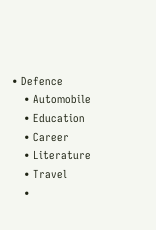• Defence
    • Automobile
    • Education
    • Career
    • Literature
    • Travel
    •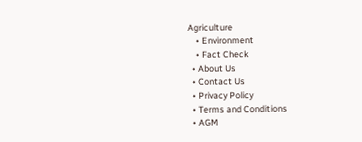Agriculture
    • Environment
    • Fact Check
  • About Us
  • Contact Us
  • Privacy Policy
  • Terms and Conditions
  • AGM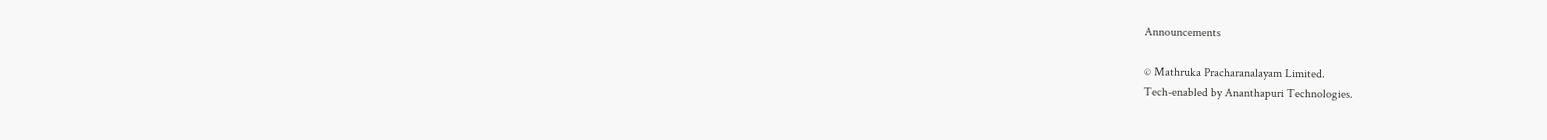Announcements

© Mathruka Pracharanalayam Limited.
Tech-enabled by Ananthapuri Technologies.